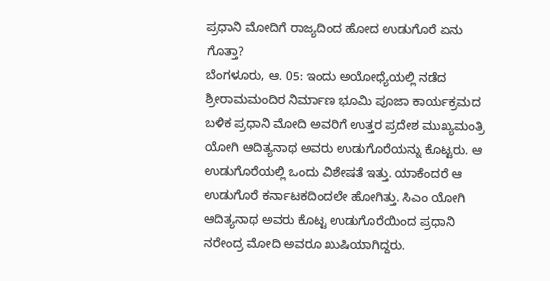ಪ್ರಧಾನಿ ಮೋದಿಗೆ ರಾಜ್ಯದಿಂದ ಹೋದ ಉಡುಗೊರೆ ಏನು ಗೊತ್ತಾ?
ಬೆಂಗಳೂರು, ಆ. 05: ಇಂದು ಅಯೋಧ್ಯೆಯಲ್ಲಿ ನಡೆದ ಶ್ರೀರಾಮಮಂದಿರ ನಿರ್ಮಾಣ ಭೂಮಿ ಪೂಜಾ ಕಾರ್ಯಕ್ರಮದ ಬಳಿಕ ಪ್ರಧಾನಿ ಮೋದಿ ಅವರಿಗೆ ಉತ್ತರ ಪ್ರದೇಶ ಮುಖ್ಯಮಂತ್ರಿ ಯೋಗಿ ಆದಿತ್ಯನಾಥ ಅವರು ಉಡುಗೊರೆಯನ್ನು ಕೊಟ್ಟರು. ಆ ಉಡುಗೊರೆಯಲ್ಲಿ ಒಂದು ವಿಶೇಷತೆ ಇತ್ತು. ಯಾಕೆಂದರೆ ಆ ಉಡುಗೊರೆ ಕರ್ನಾಟಕದಿಂದಲೇ ಹೋಗಿತ್ತು. ಸಿಎಂ ಯೋಗಿ ಆದಿತ್ಯನಾಥ ಅವರು ಕೊಟ್ಟ ಉಡುಗೊರೆಯಿಂದ ಪ್ರಧಾನಿ ನರೇಂದ್ರ ಮೋದಿ ಅವರೂ ಖುಷಿಯಾಗಿದ್ದರು.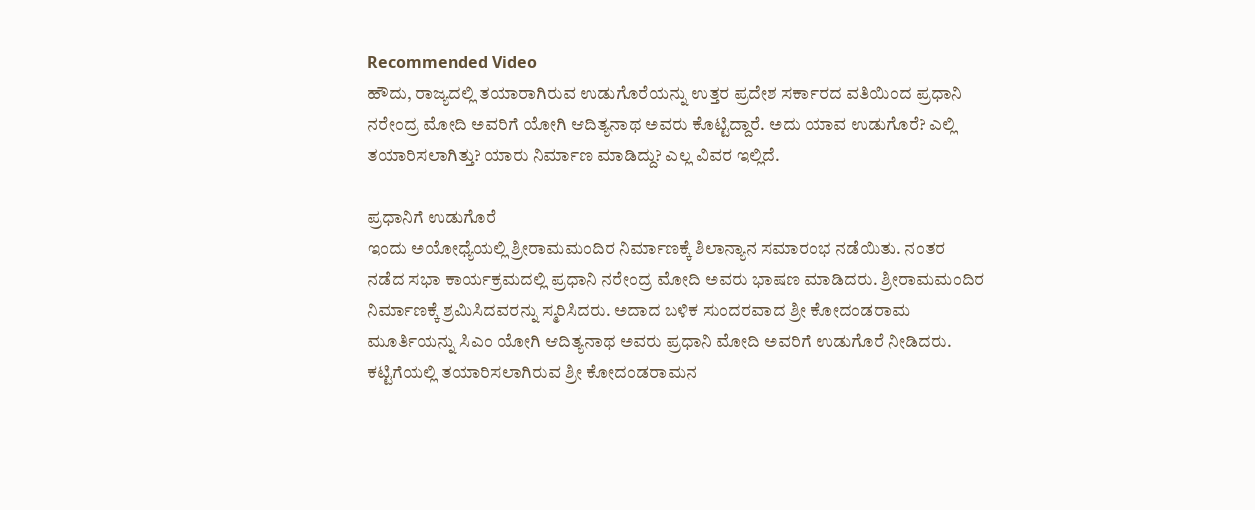Recommended Video
ಹೌದು, ರಾಜ್ಯದಲ್ಲಿ ತಯಾರಾಗಿರುವ ಉಡುಗೊರೆಯನ್ನು ಉತ್ತರ ಪ್ರದೇಶ ಸರ್ಕಾರದ ವತಿಯಿಂದ ಪ್ರಧಾನಿ ನರೇಂದ್ರ ಮೋದಿ ಅವರಿಗೆ ಯೋಗಿ ಆದಿತ್ಯನಾಥ ಅವರು ಕೊಟ್ಟಿದ್ದಾರೆ. ಅದು ಯಾವ ಉಡುಗೊರೆ? ಎಲ್ಲಿ ತಯಾರಿಸಲಾಗಿತ್ತು? ಯಾರು ನಿರ್ಮಾಣ ಮಾಡಿದ್ದು? ಎಲ್ಲ ವಿವರ ಇಲ್ಲಿದೆ.

ಪ್ರಧಾನಿಗೆ ಉಡುಗೊರೆ
ಇಂದು ಅಯೋಧ್ಯೆಯಲ್ಲಿ ಶ್ರೀರಾಮಮಂದಿರ ನಿರ್ಮಾಣಕ್ಕೆ ಶಿಲಾನ್ಯಾನ ಸಮಾರಂಭ ನಡೆಯಿತು. ನಂತರ ನಡೆದ ಸಭಾ ಕಾರ್ಯಕ್ರಮದಲ್ಲಿ ಪ್ರಧಾನಿ ನರೇಂದ್ರ ಮೋದಿ ಅವರು ಭಾಷಣ ಮಾಡಿದರು. ಶ್ರೀರಾಮಮಂದಿರ ನಿರ್ಮಾಣಕ್ಕೆ ಶ್ರಮಿಸಿದವರನ್ನು ಸ್ಮರಿಸಿದರು. ಅದಾದ ಬಳಿಕ ಸುಂದರವಾದ ಶ್ರೀ ಕೋದಂಡರಾಮ ಮೂರ್ತಿಯನ್ನು ಸಿಎಂ ಯೋಗಿ ಆದಿತ್ಯನಾಥ ಅವರು ಪ್ರಧಾನಿ ಮೋದಿ ಅವರಿಗೆ ಉಡುಗೊರೆ ನೀಡಿದರು.
ಕಟ್ಟಿಗೆಯಲ್ಲಿ ತಯಾರಿಸಲಾಗಿರುವ ಶ್ರೀ ಕೋದಂಡರಾಮನ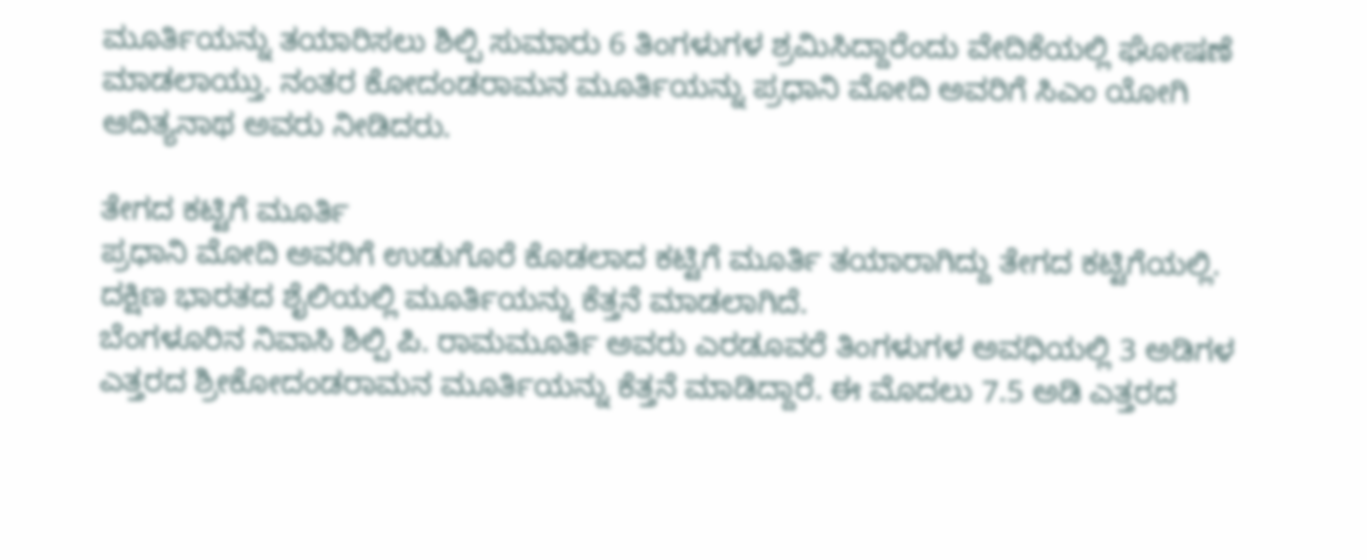ಮೂರ್ತಿಯನ್ನು ತಯಾರಿಸಲು ಶಿಲ್ಪಿ ಸುಮಾರು 6 ತಿಂಗಳುಗಳ ಶ್ರಮಿಸಿದ್ದಾರೆಂದು ವೇದಿಕೆಯಲ್ಲಿ ಘೋಷಣೆ ಮಾಡಲಾಯ್ತು. ನಂತರ ಕೋದಂಡರಾಮನ ಮೂರ್ತಿಯನ್ನು ಪ್ರಧಾನಿ ಮೋದಿ ಅವರಿಗೆ ಸಿಎಂ ಯೋಗಿ ಆದಿತ್ಯನಾಥ ಅವರು ನೀಡಿದರು.

ತೇಗದ ಕಟ್ಟಿಗೆ ಮೂರ್ತಿ
ಪ್ರಧಾನಿ ಮೋದಿ ಅವರಿಗೆ ಉಡುಗೊರೆ ಕೊಡಲಾದ ಕಟ್ಟಿಗೆ ಮೂರ್ತಿ ತಯಾರಾಗಿದ್ದು ತೇಗದ ಕಟ್ಟಿಗೆಯಲ್ಲಿ. ದಕ್ಷಿಣ ಭಾರತದ ಶೈಲಿಯಲ್ಲಿ ಮೂರ್ತಿಯನ್ನು ಕೆತ್ತನೆ ಮಾಡಲಾಗಿದೆ.
ಬೆಂಗಳೂರಿನ ನಿವಾಸಿ ಶಿಲ್ಪಿ ಪಿ. ರಾಮಮೂರ್ತಿ ಅವರು ಎರಡೂವರೆ ತಿಂಗಳುಗಳ ಅವಧಿಯಲ್ಲಿ 3 ಅಡಿಗಳ ಎತ್ತರದ ಶ್ರೀಕೋದಂಡರಾಮನ ಮೂರ್ತಿಯನ್ನು ಕೆತ್ತನೆ ಮಾಡಿದ್ದಾರೆ. ಈ ಮೊದಲು 7.5 ಅಡಿ ಎತ್ತರದ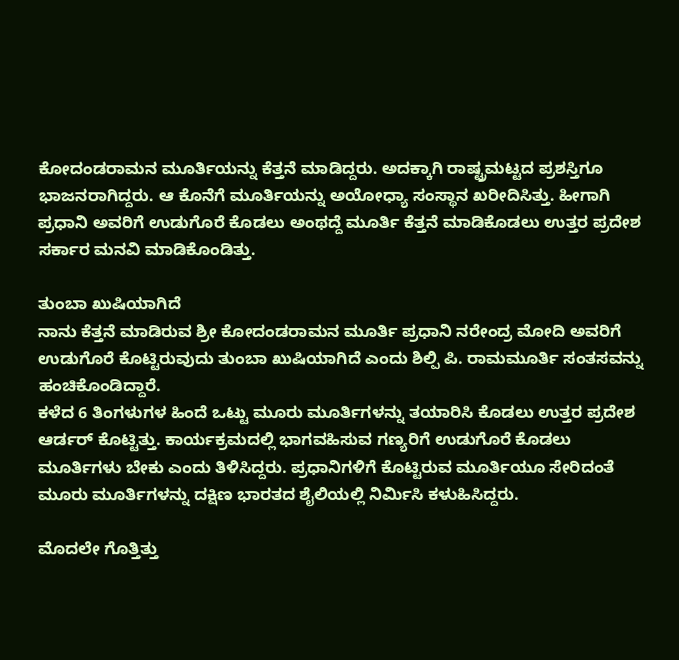ಕೋದಂಡರಾಮನ ಮೂರ್ತಿಯನ್ನು ಕೆತ್ತನೆ ಮಾಡಿದ್ದರು. ಅದಕ್ಕಾಗಿ ರಾಷ್ಟ್ರಮಟ್ಟದ ಪ್ರಶಸ್ತಿಗೂ ಭಾಜನರಾಗಿದ್ದರು. ಆ ಕೊನೆಗೆ ಮೂರ್ತಿಯನ್ನು ಅಯೋಧ್ಯಾ ಸಂಸ್ಥಾನ ಖರೀದಿಸಿತ್ತು. ಹೀಗಾಗಿ ಪ್ರಧಾನಿ ಅವರಿಗೆ ಉಡುಗೊರೆ ಕೊಡಲು ಅಂಥದ್ದೆ ಮೂರ್ತಿ ಕೆತ್ತನೆ ಮಾಡಿಕೊಡಲು ಉತ್ತರ ಪ್ರದೇಶ ಸರ್ಕಾರ ಮನವಿ ಮಾಡಿಕೊಂಡಿತ್ತು.

ತುಂಬಾ ಖುಷಿಯಾಗಿದೆ
ನಾನು ಕೆತ್ತನೆ ಮಾಡಿರುವ ಶ್ರೀ ಕೋದಂಡರಾಮನ ಮೂರ್ತಿ ಪ್ರಧಾನಿ ನರೇಂದ್ರ ಮೋದಿ ಅವರಿಗೆ ಉಡುಗೊರೆ ಕೊಟ್ಟಿರುವುದು ತುಂಬಾ ಖುಷಿಯಾಗಿದೆ ಎಂದು ಶಿಲ್ಪಿ ಪಿ. ರಾಮಮೂರ್ತಿ ಸಂತಸವನ್ನು ಹಂಚಿಕೊಂಡಿದ್ದಾರೆ.
ಕಳೆದ 6 ತಿಂಗಳುಗಳ ಹಿಂದೆ ಒಟ್ಟು ಮೂರು ಮೂರ್ತಿಗಳನ್ನು ತಯಾರಿಸಿ ಕೊಡಲು ಉತ್ತರ ಪ್ರದೇಶ ಆರ್ಡರ್ ಕೊಟ್ಟಿತ್ತು. ಕಾರ್ಯಕ್ರಮದಲ್ಲಿ ಭಾಗವಹಿಸುವ ಗಣ್ಯರಿಗೆ ಉಡುಗೊರೆ ಕೊಡಲು ಮೂರ್ತಿಗಳು ಬೇಕು ಎಂದು ತಿಳಿಸಿದ್ದರು. ಪ್ರಧಾನಿಗಳಿಗೆ ಕೊಟ್ಟಿರುವ ಮೂರ್ತಿಯೂ ಸೇರಿದಂತೆ ಮೂರು ಮೂರ್ತಿಗಳನ್ನು ದಕ್ಷಿಣ ಭಾರತದ ಶೈಲಿಯಲ್ಲಿ ನಿರ್ಮಿಸಿ ಕಳುಹಿಸಿದ್ದರು.

ಮೊದಲೇ ಗೊತ್ತಿತ್ತು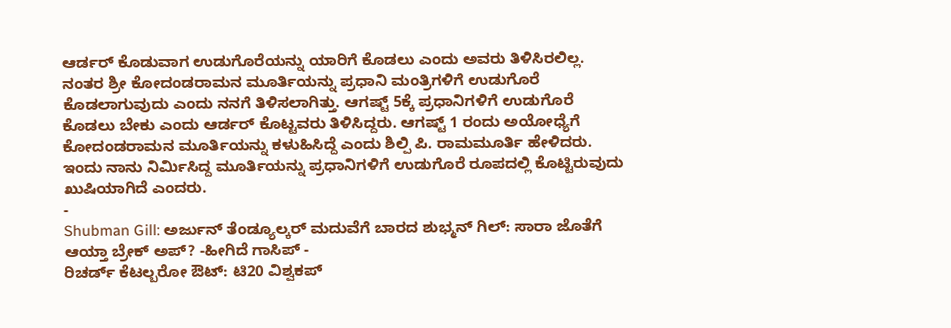ಆರ್ಡರ್ ಕೊಡುವಾಗ ಉಡುಗೊರೆಯನ್ನು ಯಾರಿಗೆ ಕೊಡಲು ಎಂದು ಅವರು ತಿಳಿಸಿರಲಿಲ್ಲ. ನಂತರ ಶ್ರೀ ಕೋದಂಡರಾಮನ ಮೂರ್ತಿಯನ್ನು ಪ್ರಧಾನಿ ಮಂತ್ರಿಗಳಿಗೆ ಉಡುಗೊರೆ ಕೊಡಲಾಗುವುದು ಎಂದು ನನಗೆ ತಿಳಿಸಲಾಗಿತ್ತು. ಆಗಷ್ಟ್ 5ಕ್ಕೆ ಪ್ರಧಾನಿಗಳಿಗೆ ಉಡುಗೊರೆ ಕೊಡಲು ಬೇಕು ಎಂದು ಆರ್ಡರ್ ಕೊಟ್ಟವರು ತಿಳಿಸಿದ್ದರು. ಆಗಷ್ಟ್ 1 ರಂದು ಅಯೋಧ್ಯೆಗೆ ಕೋದಂಡರಾಮನ ಮೂರ್ತಿಯನ್ನು ಕಳುಹಿಸಿದ್ದೆ ಎಂದು ಶಿಲ್ಪಿ ಪಿ. ರಾಮಮೂರ್ತಿ ಹೇಳಿದರು.
ಇಂದು ನಾನು ನಿರ್ಮಿಸಿದ್ದ ಮೂರ್ತಿಯನ್ನು ಪ್ರಧಾನಿಗಳಿಗೆ ಉಡುಗೊರೆ ರೂಪದಲ್ಲಿ ಕೊಟ್ಟಿರುವುದು ಖುಷಿಯಾಗಿದೆ ಎಂದರು.
-
Shubman Gill: ಅರ್ಜುನ್ ತೆಂಡ್ಯೂಲ್ಕರ್ ಮದುವೆಗೆ ಬಾರದ ಶುಭ್ಮನ್ ಗಿಲ್: ಸಾರಾ ಜೊತೆಗೆ ಆಯ್ತಾ ಬ್ರೇಕ್ ಅಪ್? -ಹೀಗಿದೆ ಗಾಸಿಪ್ -
ರಿಚರ್ಡ್ ಕೆಟಲ್ಬರೋ ಔಟ್: ಟಿ20 ವಿಶ್ವಕಪ್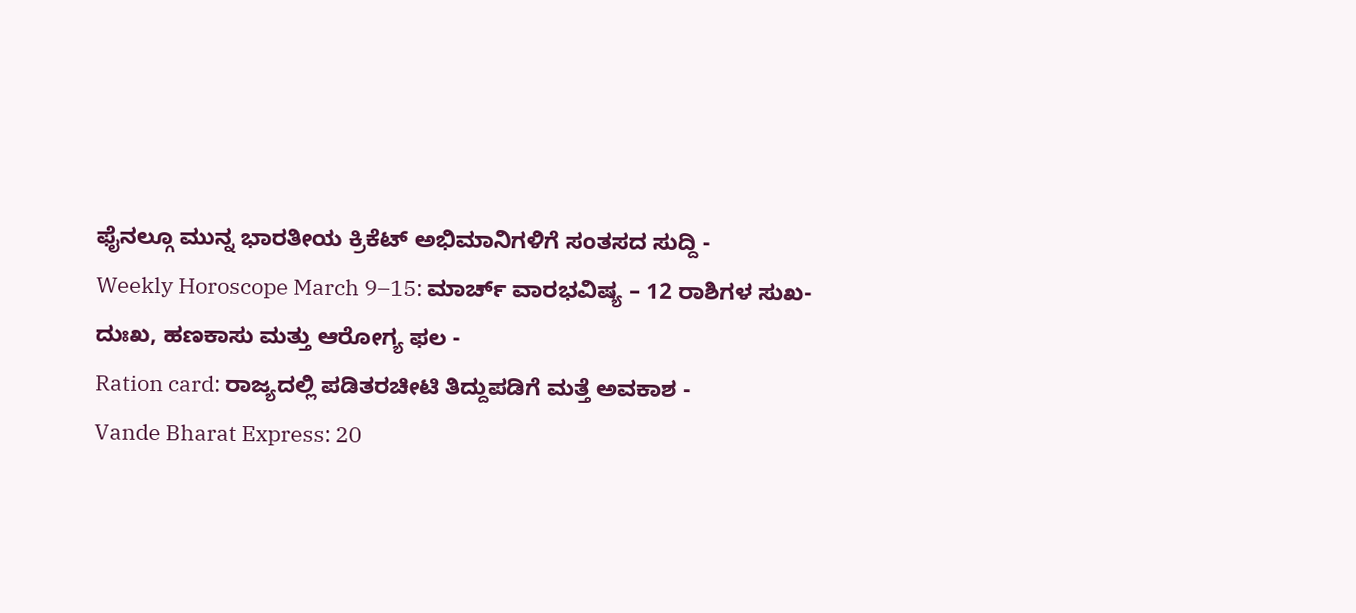ಫೈನಲ್ಗೂ ಮುನ್ನ ಭಾರತೀಯ ಕ್ರಿಕೆಟ್ ಅಭಿಮಾನಿಗಳಿಗೆ ಸಂತಸದ ಸುದ್ದಿ -
Weekly Horoscope March 9–15: ಮಾರ್ಚ್ ವಾರಭವಿಷ್ಯ – 12 ರಾಶಿಗಳ ಸುಖ-ದುಃಖ, ಹಣಕಾಸು ಮತ್ತು ಆರೋಗ್ಯ ಫಲ -
Ration card: ರಾಜ್ಯದಲ್ಲಿ ಪಡಿತರಚೀಟಿ ತಿದ್ದುಪಡಿಗೆ ಮತ್ತೆ ಅವಕಾಶ -
Vande Bharat Express: 20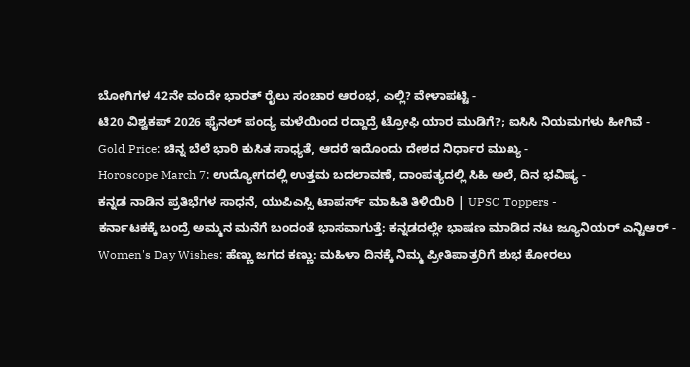ಬೋಗಿಗಳ 42ನೇ ವಂದೇ ಭಾರತ್ ರೈಲು ಸಂಚಾರ ಆರಂಭ, ಎಲ್ಲಿ? ವೇಳಾಪಟ್ಟಿ -
ಟಿ20 ವಿಶ್ವಕಪ್ 2026 ಫೈನಲ್ ಪಂದ್ಯ ಮಳೆಯಿಂದ ರದ್ದಾದ್ರೆ ಟ್ರೋಫಿ ಯಾರ ಮುಡಿಗೆ?; ಐಸಿಸಿ ನಿಯಮಗಳು ಹೀಗಿವೆ -
Gold Price: ಚಿನ್ನ ಬೆಲೆ ಭಾರಿ ಕುಸಿತ ಸಾಧ್ಯತೆ, ಆದರೆ ಇದೊಂದು ದೇಶದ ನಿರ್ಧಾರ ಮುಖ್ಯ -
Horoscope March 7: ಉದ್ಯೋಗದಲ್ಲಿ ಉತ್ತಮ ಬದಲಾವಣೆ, ದಾಂಪತ್ಯದಲ್ಲಿ ಸಿಹಿ ಅಲೆ, ದಿನ ಭವಿಷ್ಯ -
ಕನ್ನಡ ನಾಡಿನ ಪ್ರತಿಭೆಗಳ ಸಾಧನೆ, ಯುಪಿಎಸ್ಸಿ ಟಾಪರ್ಸ್ ಮಾಹಿತಿ ತಿಳಿಯಿರಿ | UPSC Toppers -
ಕರ್ನಾಟಕಕ್ಕೆ ಬಂದ್ರೆ ಅಮ್ಮನ ಮನೆಗೆ ಬಂದಂತೆ ಭಾಸವಾಗುತ್ತೆ: ಕನ್ನಡದಲ್ಲೇ ಭಾಷಣ ಮಾಡಿದ ನಟ ಜ್ಯೂನಿಯರ್ ಎನ್ಟಿಆರ್ -
Women's Day Wishes: ಹೆಣ್ಣು ಜಗದ ಕಣ್ಣು: ಮಹಿಳಾ ದಿನಕ್ಕೆ ನಿಮ್ಮ ಪ್ರೀತಿಪಾತ್ರರಿಗೆ ಶುಭ ಕೋರಲು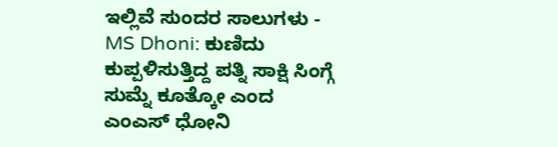ಇಲ್ಲಿವೆ ಸುಂದರ ಸಾಲುಗಳು -
MS Dhoni: ಕುಣಿದು ಕುಪ್ಪಳಿಸುತ್ತಿದ್ದ ಪತ್ನಿ ಸಾಕ್ಷಿ ಸಿಂಗ್ಗೆ ಸುಮ್ನೆ ಕೂತ್ಕೋ ಎಂದ ಎಂಎಸ್ ಧೋನಿ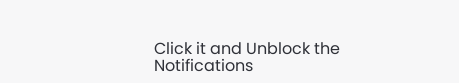Click it and Unblock the Notifications